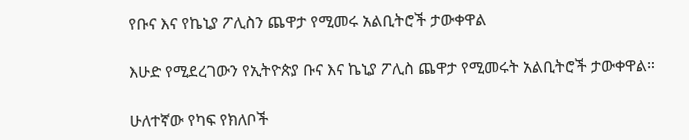የቡና እና የኬኒያ ፖሊስን ጨዋታ የሚመሩ አልቢትሮች ታውቀዋል

እሁድ የሚደረገውን የኢትዮጵያ ቡና እና ኬኒያ ፖሊስ ጨዋታ የሚመሩት አልቢትሮች ታውቀዋል።

ሁለተኛው የካፍ የክለቦች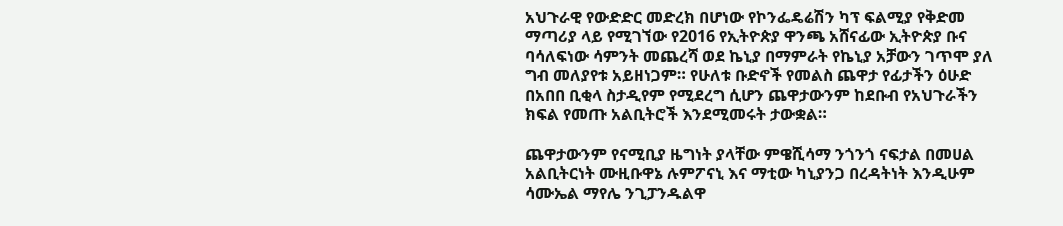አህጉራዊ የውድድር መድረክ በሆነው የኮንፌዴሬሽን ካፕ ፍልሚያ የቅድመ ማጣሪያ ላይ የሚገኘው የ2016 የኢትዮጵያ ዋንጫ አሸናፊው ኢትዮጵያ ቡና ባሳለፍነው ሳምንት መጨረሻ ወደ ኬኒያ በማምራት የኬኒያ አቻውን ገጥሞ ያለ ግብ መለያየቱ አይዘነጋም። የሁለቱ ቡድኖች የመልስ ጨዋታ የፊታችን ዕሁድ በአበበ ቢቂላ ስታዲየም የሚደረግ ሲሆን ጨዋታውንም ከደቡብ የአህጉራችን ክፍል የመጡ አልቢትሮች እንደሚመሩት ታውቋል።

ጨዋታውንም የናሚቢያ ዜግነት ያላቸው ምዌሺሳማ ንጎንጎ ናፍታል በመሀል አልቢትርነት ሙዚቡዋኔ ሉምፖናኒ እና ማቲው ካኒያንጋ በረዳትነት እንዲሁም ሳሙኤል ማየሌ ንጊፓንዱልዋ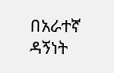በአራተኛ ዳኝነት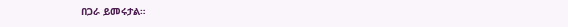በጋራ ይመሩታል።